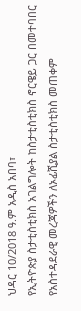ህዳር 10/2018 ዓ.ም አዲስ አበባ፣
የኢትዮጵያ ስታቲስቲክስ አገልግሎት ከስታቲስቲክስ ኖርዌይ ጋር በመተባበር የአስተዳደራዊ መረጃዎችን ለኦፊሺያል ስታቲስቲክስ መጠቀም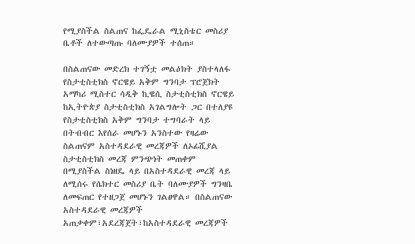የሚያስችል ስልጠና ከፌዴራል ሚኒስቴር መስሪያ ቤቶች ለተውጣጡ ባለሙያዎች ተሰጠ።

በስልጠናው መድረክ ተገኝቷ መልዕክት ያስተላለፋ የስታቲስቲክስ ኖርዌይ አቅም ግንባታ ፕሮጀክት አማካሪ ሚስተር ሳዲቅ ኪዌሲ ስታቲስቲክስ ኖርዌይ ከኢትዮጵያ ስታቲስቲክስ አገልግሎት ጋር በተለያዩ የስታቲስቲክስ አቅም ግንባታ ተግባራት ላይ በትብብር እየሰራ መሆኑን አንስተው የዛሬው ስልጠናም አስተዳደራዊ መረጃዎች ለኦፊሺያል ስታቲስቲክስ መረጃ ምንጭነት መጠቀም በሚያስችል ስነዘዴ ላይ በአስተዳደራዊ መረጃ ላይ ለሚሰሩ የሴክተር መስሪያ ቤት ባለሙያዎች ግንዛቤ ለመፍጠር የተዘጋጀ መሆኑን ገልፀዋል። በስልጠናው አስተዳደራዊ መረጃዎች አጠቃቀም፣አደረጃጀት፣ከአስተዳደራዊ መረጃዎች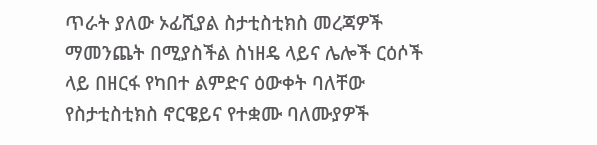ጥራት ያለው ኦፊሺያል ስታቲስቲክስ መረጃዎች ማመንጨት በሚያስችል ስነዘዴ ላይና ሌሎች ርዕሶች ላይ በዘርፋ የካበተ ልምድና ዕውቀት ባለቸው የስታቲስቲክስ ኖርዌይና የተቋሙ ባለሙያዎች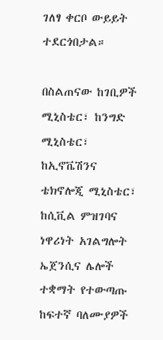ገለፃ ቀርቦ ውይይት ተደርጎበታል።

በስልጠናው ከገቢዎች ሚኒስቴር፣ ከንግድ ሚኒስቴር፣ ከኢኖቬሽንና ቴክኖሎጂ ሚኒስቴር፣ ከሲቪል ምዝገባና ነዋሪነት አገልግሎት ኤጀንሲና ሌሎች ተቋማት የተውጣጡ ከፍተኛ ባለሙያዎች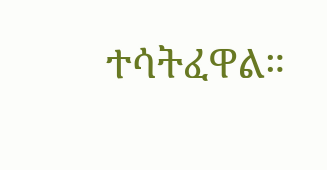ተሳትፈዋል።